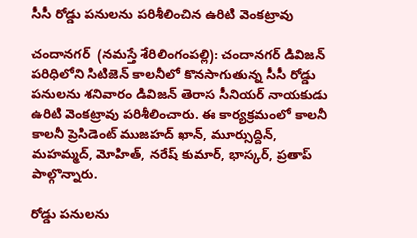సీసీ రోడ్డు ప‌నుల‌ను ప‌రిశీలించిన ఉరిటి వెంక‌ట్రావు

చందాన‌గ‌ర్‌ ‌ (న‌మ‌స్తే శేరిలింగంప‌ల్లి): చందాన‌గ‌ర్ డివిజ‌న్ ప‌రిధిలోని సిటిజెన్ కాల‌నీలో కొనసాగుతున్న సీసీ రోడ్డు ప‌నుల‌ను శ‌నివారం డివిజ‌న్ తెరాస సీనియ‌ర్ నాయ‌కుడు ఉరిటి వెంక‌ట్రావు ప‌రిశీలించారు. ఈ కార్య‌క్ర‌మంలో కాల‌నీ కాలనీ ప్రెసిడెంట్ ముజహద్ ఖాన్, మూర్సుద్దిన్, మహమ్మద్, మోహిత్, నరేష్ కుమార్, భాస్కర్, ప్రతాప్ పాల్గొన్నారు.

రోడ్డు ప‌నుల‌ను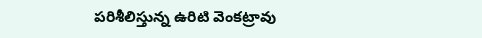ప‌రిశీలిస్తున్న ఉరిటి వెంక‌ట్రావు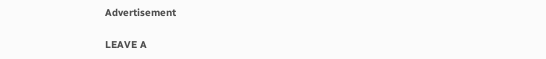Advertisement

LEAVE A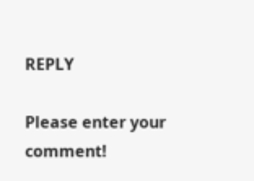REPLY

Please enter your comment!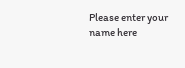Please enter your name here